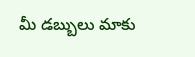మీ డబ్బులు మాకు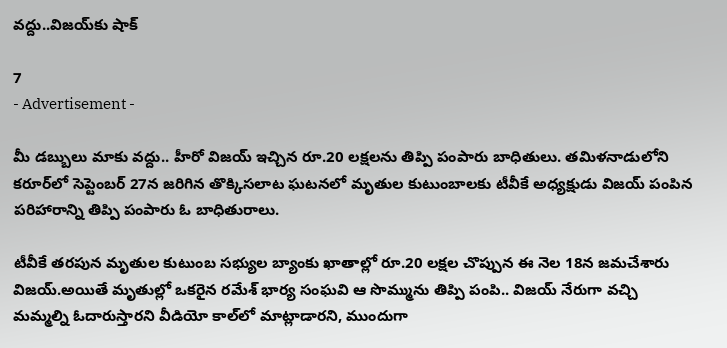వద్దు..విజయ్‌కు షాక్

7
- Advertisement -

మీ డబ్బులు మాకు వద్దు.. హీరో విజయ్ ఇచ్చిన రూ.20 లక్షలను తిప్పి పంపారు బాధితులు. తమిళనాడులోని కరూర్‌లో సెప్టెంబర్ 27న జరిగిన తొక్కిసలాట ఘటనలో మృతుల కుటుంబాలకు టీవీకే అధ్యక్షుడు విజయ్ పంపిన పరిహారాన్ని తిప్పి పంపారు ఓ బాధితురాలు.

టీవీకే తరపున మృతుల కుటుంబ సభ్యుల బ్యాంకు ఖాతాల్లో రూ.20 లక్షల చొప్పున ఈ నెల 18న జమచేశారు విజయ్.అయితే మృతుల్లో ఒకరైన రమేశ్ భార్య సంఘవి ఆ సొమ్మును తిప్పి పంపి.. విజయ్ నేరుగా వచ్చి మమ్మల్ని ఓదారుస్తారని వీడియో కాల్‌లో మాట్లాడారని, ముందుగా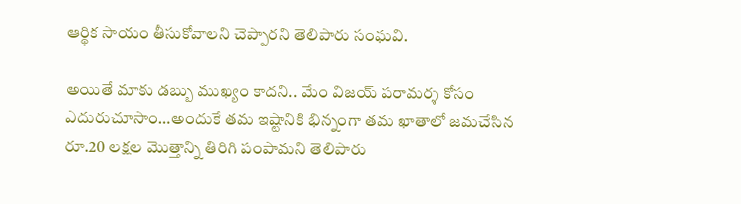ఆర్థిక సాయం తీసుకోవాలని చెప్పారని తెలిపారు సంఘవి.

అయితే మాకు డబ్బు ముఖ్యం కాదని.. మేం విజయ్ పరామర్శ కోసం ఎదురుచూసాం…అందుకే తమ ఇష్టానికి భిన్నంగా తమ ఖాతాలో జమచేసిన రూ.20 లక్షల మొత్తాన్ని తిరిగి పంపామని తెలిపారు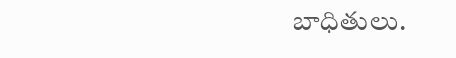బాధితులు.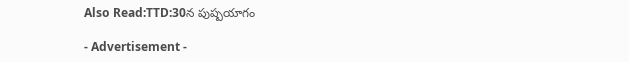Also Read:TTD:30న పుష్పయాగం

- Advertisement -